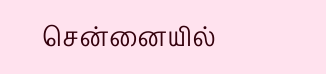சென்னையில்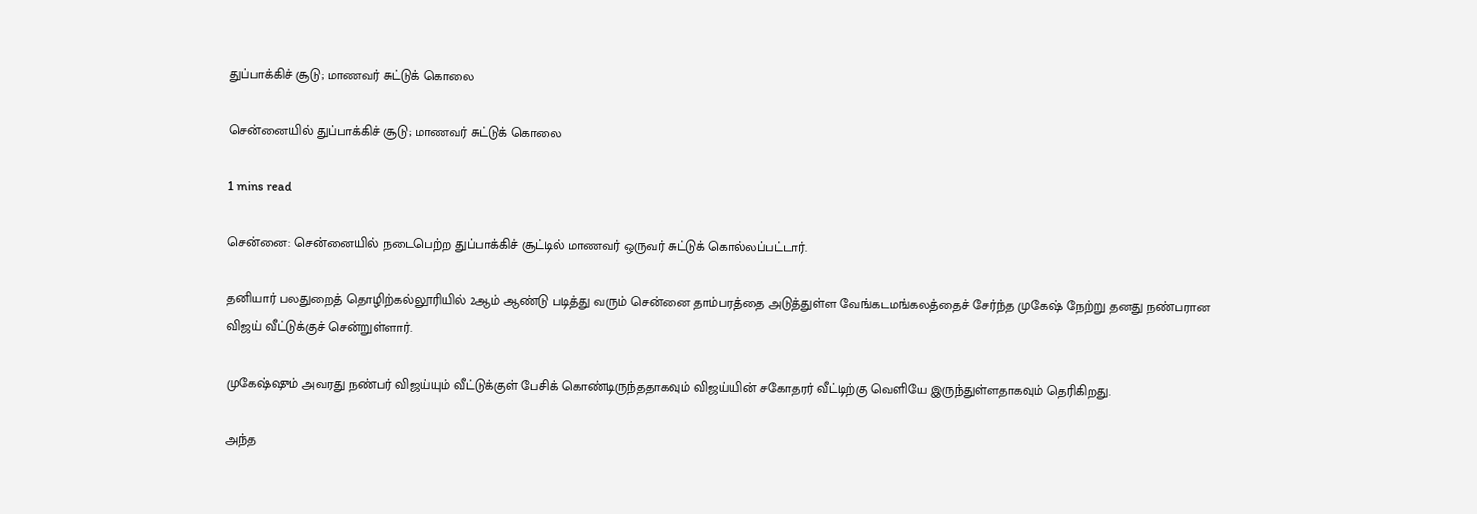துப்பாக்கிச் சூடு; மாணவர் சுட்டுக் கொலை

சென்னையில் துப்பாக்கிச் சூடு; மாணவர் சுட்டுக் கொலை

1 mins read

சென்னை: சென்னையில் நடைபெற்ற துப்பாக்கிச் சூட்டில் மாணவர் ஒருவர் சுட்டுக் கொல்லப்பட்டார்.

தனியார் பலதுறைத் தொழிற்கல்லூரியில் 2ஆம் ஆண்டு படித்து வரும் சென்னை தாம்பரத்தை அடுத்துள்ள வேங்கடமங்கலத்தைச் சேர்ந்த முகேஷ் நேற்று தனது நண்பரான விஜய் வீட்டுக்குச் சென்றுள்ளார்.

முகேஷ்ஷும் அவரது நண்பர் விஜய்யும் வீட்டுக்குள் பேசிக் கொண்டிருந்ததாகவும் விஜய்யின் சகோதரர் வீட்டிற்கு வெளியே இருந்துள்ளதாகவும் தெரிகிறது.

அந்த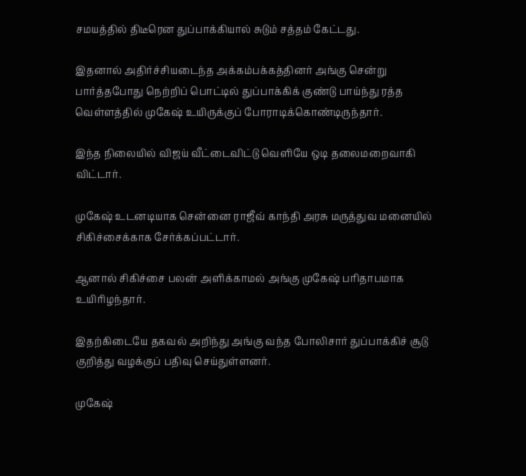சமயத்தில் திடீரென துப்பாக்கியால் சுடும் சத்தம் கேட்டது.

இதனால் அதிர்ச்சியடைந்த அக்கம்பக்கத்தினர் அங்கு சென்று பார்த்தபோது நெற்றிப் பொட்டில் துப்பாக்கிக் குண்டு பாய்ந்து ரத்த வெள்ளத்தில் முகேஷ் உயிருக்குப் போராடிக்கொண்டிருந்தார்.

இந்த நிலையில் விஜய் வீட்டைவிட்டு வெளியே ஒடி தலைமறைவாகி விட்டார்.

முகேஷ் உடனடியாக சென்னை ராஜீவ் காந்தி அரசு மருத்துவ மனையில் சிகிச்சைக்காக சேர்க்கப்பட்டார்.

ஆனால் சிகிச்சை பலன் அளிக்காமல் அங்கு முகேஷ் பரிதாபமாக உயிரிழந்தார்.

இதற்கிடையே தகவல் அறிந்து அங்கு வந்த போலிசார் துப்பாக்கிச் சூடு குறித்து வழக்குப் பதிவு செய்துள்ளனர்.

முகேஷ்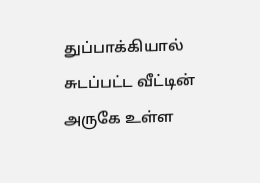துப்பாக்கியால் சுடப்பட்ட வீட்டின் அருகே உள்ள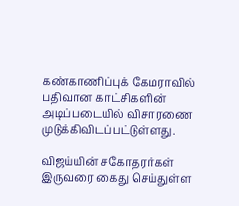கண்காணிப்புக் கேமராவில் பதிவான காட்சிகளின் அடிப்படையில் விசாரணை முடுக்கிவிடப்பட்டுள்ளது.

விஜய்யின் சகோதரர்கள் இருவரை கைது செய்துள்ள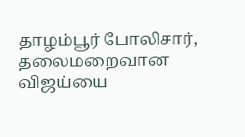தாழம்பூர் போலிசார், தலைமறைவான விஜய்யை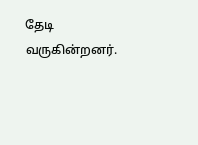தேடி வருகின்றனர்.